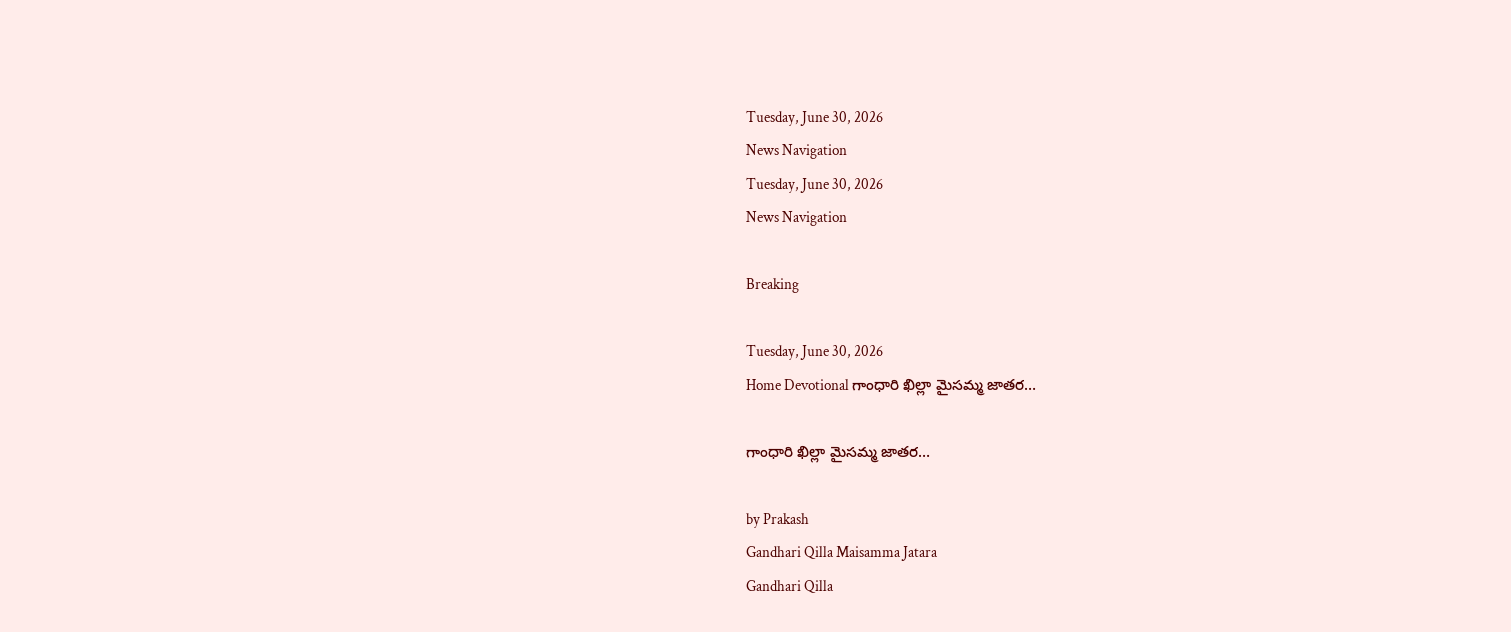Tuesday, June 30, 2026
News Navigation
Tuesday, June 30, 2026
News Navigation

Breaking

Tuesday, June 30, 2026
Home Devotional గాంధారి ఖిల్లా మైసమ్మ జాతర…

గాంధారి ఖిల్లా మైసమ్మ జాతర…

by Prakash
Gandhari Qilla Maisamma Jatara
Gandhari Qilla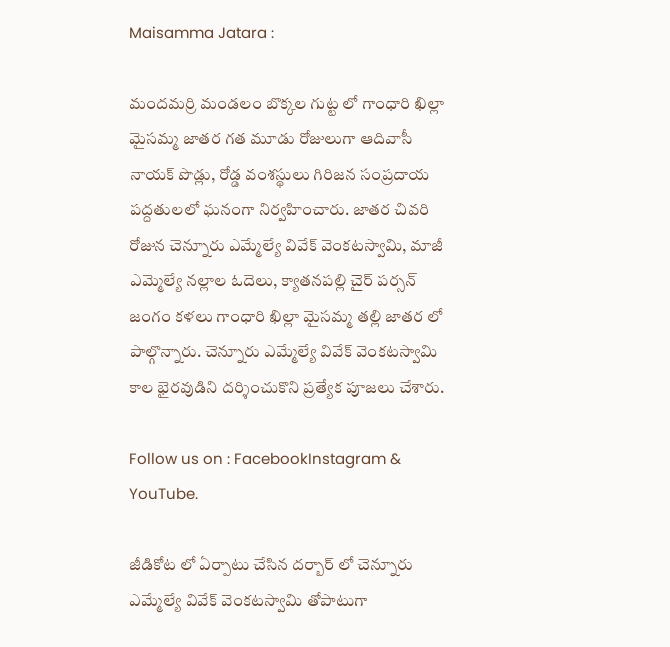Maisamma Jatara :

మందమర్రి మండలం బొక్కల గుట్ట లో గాంధారి ఖిల్లా మైసమ్మ జాతర గత మూడు రోజులుగా ఆదివాసీ నాయక్ పొడ్లు, రోడ్డ వంశస్థులు గిరిజన సంప్రదాయ పద్దతులలో ఘనంగా నిర్వహించారు. జాతర చివరి రోజున చెన్నూరు ఎమ్మేల్యే వివేక్ వెంకటస్వామి, మాజీ ఎమ్మెల్యే నల్లాల ఓదెలు, క్యాతనపల్లి చైర్ పర్సన్ జంగం కళలు గాంధారి ఖిల్లా మైసమ్మ తల్లి జాతర లో పాల్గొన్నారు. చెన్నూరు ఎమ్మేల్యే వివేక్ వెంకటస్వామి కాల భైరవుడిని దర్శించుకొని ప్రత్యేక పూజలు చేశారు.

Follow us on : FacebookInstagram & YouTube.

జీడికోట లో ఏర్పాటు చేసిన దర్బార్ లో చెన్నూరు ఎమ్మేల్యే వివేక్ వెంకటస్వామి తోపాటుగా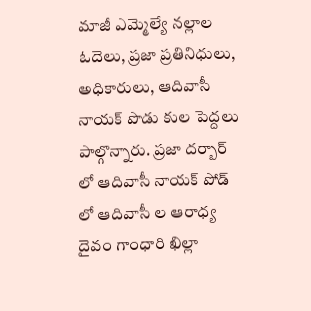మాజీ ఎమ్మెల్యే నల్లాల ఓదెలు, ప్రజా ప్రతినిధులు, అధికారులు, ఆదివాసీ నాయక్ పొడు కుల పెద్దలు పాల్గొన్నారు. ప్రజా దర్బార్ లో ఆదివాసీ నాయక్ పోడ్ లో ఆదివాసీ ల ఆరాధ్య దైవం గాంధారి ఖిల్లా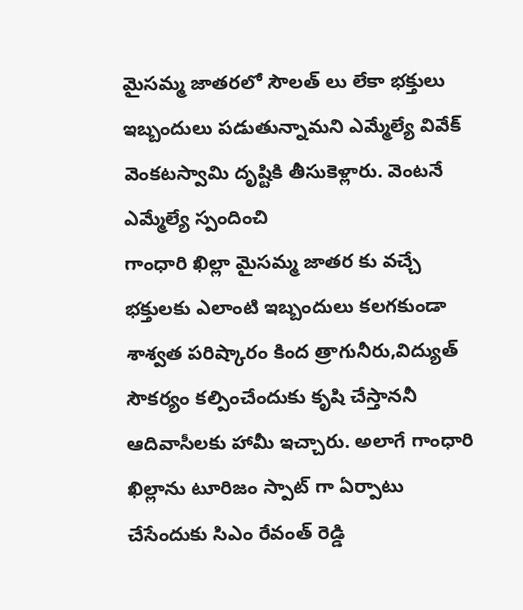మైసమ్మ జాతరలో సౌలత్ లు లేకా భక్తులు ఇబ్బందులు పడుతున్నామని ఎమ్మేల్యే వివేక్ వెంకటస్వామి దృష్టికి తీసుకెళ్లారు. వెంటనే ఎమ్మేల్యే స్పందించి
గాంధారి ఖిల్లా మైసమ్మ జాతర కు వచ్చే భక్తులకు ఎలాంటి ఇబ్బందులు కలగకుండా శాశ్వత పరిష్కారం కింద త్రాగునీరు,విద్యుత్ సౌకర్యం కల్పించేందుకు కృషి చేస్తాననీ ఆదివాసీలకు హామీ ఇచ్చారు. అలాగే గాంధారి ఖిల్లాను టూరిజం స్పాట్ గా ఏర్పాటు చేసేందుకు సిఎం రేవంత్ రెడ్డి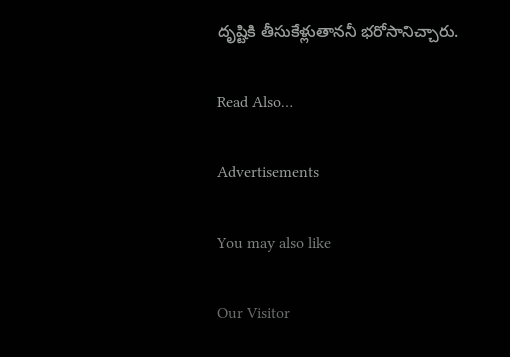దృష్టికి తీసుకేళ్లుతాననీ భరోసానిచ్చారు.

Read Also…

Advertisements

You may also like

Our Visitor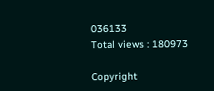036133
Total views : 180973

Copyright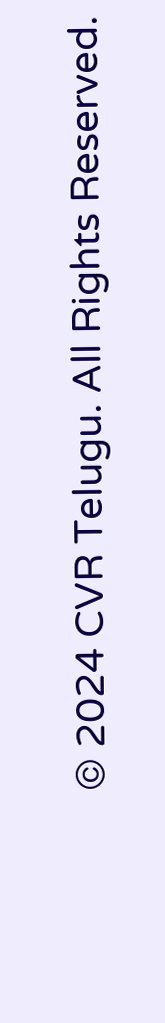© 2024 CVR Telugu. All Rights Reserved.